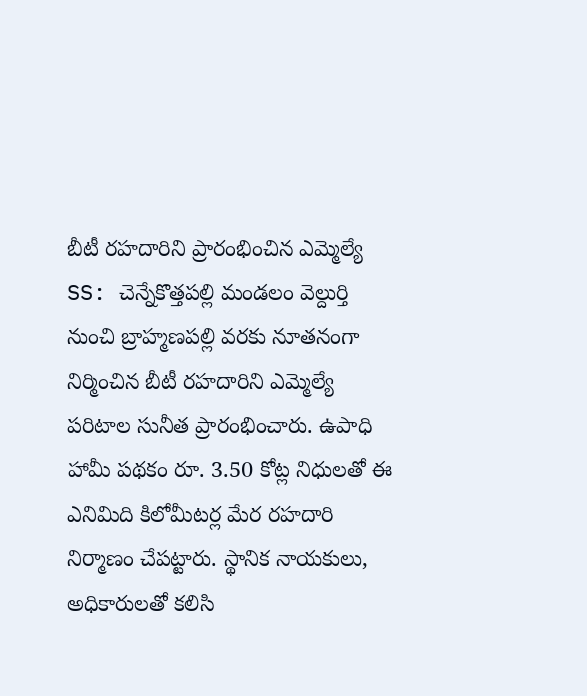బీటీ రహదారిని ప్రారంభించిన ఎమ్మెల్యే
SS: చెన్నేకొత్తపల్లి మండలం వెల్దుర్తి నుంచి బ్రాహ్మణపల్లి వరకు నూతనంగా నిర్మించిన బీటీ రహదారిని ఎమ్మెల్యే పరిటాల సునీత ప్రారంభించారు. ఉపాధి హామీ పథకం రూ. 3.50 కోట్ల నిధులతో ఈ ఎనిమిది కిలోమీటర్ల మేర రహదారి నిర్మాణం చేపట్టారు. స్థానిక నాయకులు, అధికారులతో కలిసి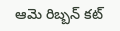ఆమె రిబ్బన్ కట్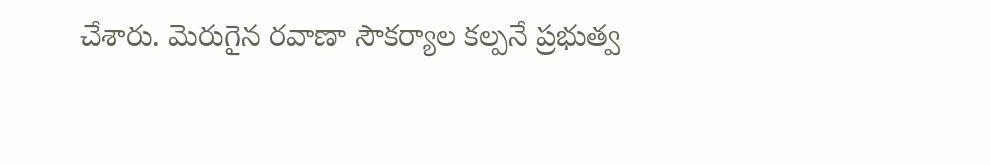చేశారు. మెరుగైన రవాణా సౌకర్యాల కల్పనే ప్రభుత్వ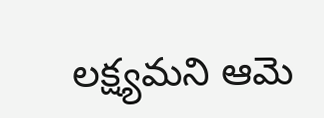లక్ష్యమని ఆమె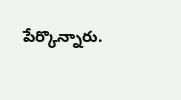పేర్కొన్నారు.